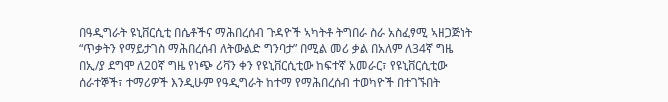በዓዲግራት ዩኒቨርሲቲ በሴቶችና ማሕበረሰብ ጉዳዮች ኣካትቶ ትግበራ ስራ አስፈፃሚ ኣዘጋጅነት “ጥቃትን የማይታገስ ማሕበረሰብ ለትውልድ ግንባታ” በሚል መሪ ቃል በአለም ለ34ኛ ግዜ በኢ/ያ ደግሞ ለ20ኛ ግዜ የነጭ ሪቫን ቀን የዩኒቨርሲቲው ከፍተኛ አመራር፣ የዩኒቨርሲቲው ሰራተኞች፣ ተማሪዎች እንዲሁም የዓዲግራት ከተማ የማሕበረሰብ ተወካዮች በተገኙበት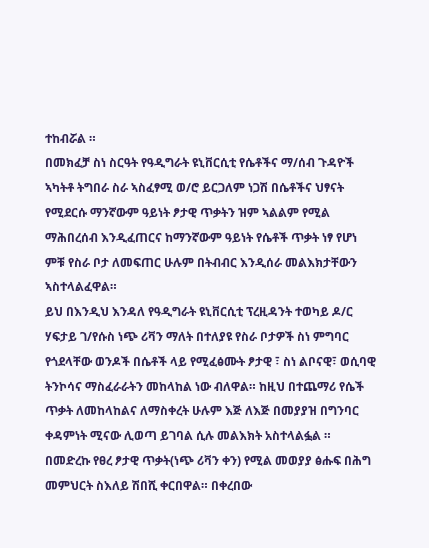ተከብሯል ።
በመክፈቻ ስነ ስርዓት የዓዲግራት ዩኒቨርሲቲ የሴቶችና ማ/ሰብ ጉዳዮች ኣካትቶ ትግበራ ስራ ኣስፈፃሚ ወ/ሮ ይርጋለም ነጋሽ በሴቶችና ህፃናት የሚደርሱ ማንኛውም ዓይነት ፆታዊ ጥቃትን ዝም ኣልልም የሚል ማሕበረሰብ እንዲፈጠርና ከማንኛውም ዓይነት የሴቶች ጥቃት ነፃ የሆነ ምቹ የስራ ቦታ ለመፍጠር ሁሉም በትብብር እንዲሰራ መልእክታቸውን ኣስተላልፈዋል።
ይህ በእንዲህ እንዳለ የዓዲግራት ዩኒቨርሲቲ ፕረዚዳንት ተወካይ ዶ/ር ሃፍታይ ገ/የሱስ ነጭ ሪቫን ማለት በተለያዩ የስራ ቦታዎች ስነ ምግባር የጎደላቸው ወንዶች በሴቶች ላይ የሚፈፅሙት ፆታዊ ፣ ስነ ልቦናዊ፣ ወሲባዊ ትንኮሳና ማስፈራራትን መከላከል ነው ብለዋል። ከዚህ በተጨማሪ የሴች ጥቃት ለመከላከልና ለማስቀረት ሁሉም እጅ ለእጅ በመያያዝ በግንባር ቀዳምነት ሚናው ሊወጣ ይገባል ሲሉ መልእክት አስተላልፏል ።
በመድረኩ የፀረ ፆታዊ ጥቃት(ነጭ ሪቫን ቀን) የሚል መወያያ ፅሑፍ በሕግ መምህርት ስእለይ ሽበሺ ቀርበዋል። በቀረበው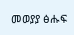መወያያ ፅሑፍ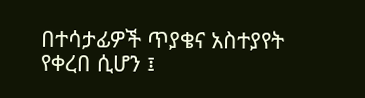በተሳታፊዎች ጥያቄና አስተያየት የቀረበ ሲሆን ፤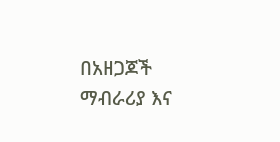በአዘጋጆች ማብራሪያ እና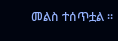መልስ ተሰጥቷል ።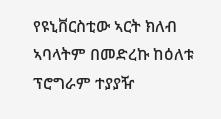የዩኒቨርስቲው ኣርት ክለብ ኣባላትም በመድረኩ ከዕለቱ ፕሮግራም ተያያዥ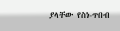ያላቸው የስነ-ጥበብ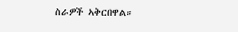ስራዎች ኣቅርበዋል።